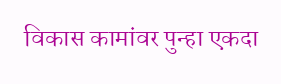विकास कामांवर पुन्हा एकदा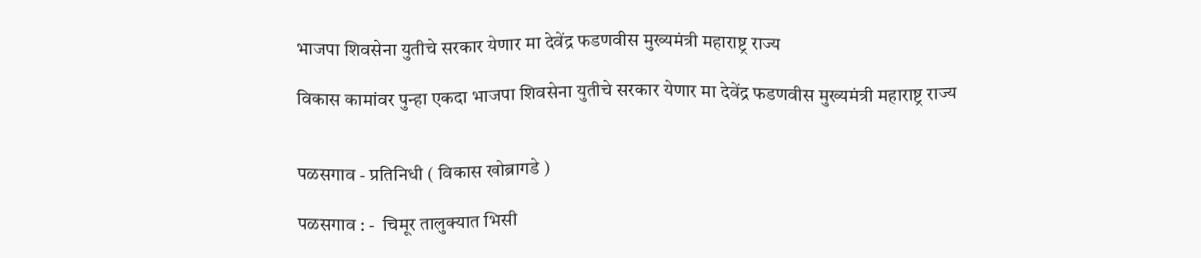भाजपा शिवसेना युतीचे सरकार येणार मा देवेंद्र फडणवीस मुख्यमंत्री महाराष्ट्र राज्य

विकास कामांवर पुन्हा एकदा भाजपा शिवसेना युतीचे सरकार येणार मा देवेंद्र फडणवीस मुख्यमंत्री महाराष्ट्र राज्य


पळसगाव - प्रतिनिधी ( विकास खोब्रागडे )

पळसगाव : -  चिमूर तालुक्यात भिसी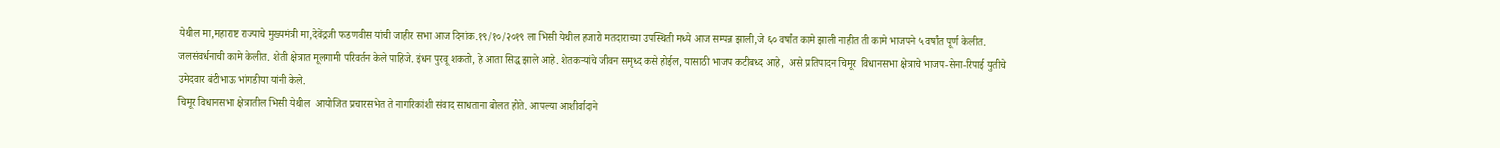येथील मा,महाराष्ट राज्याचे मुख्यमंत्री मा,देवेंद्रजी फडणवीस यांची जाहीर सभा आज दिनांक.१९/१०/२०१९ ला भिसी येथील हजारो मतदाराच्या उपस्थिती मध्ये आज सम्पन्न झाली,जे ६० वर्षांत कामे झाली नाहीत ती कामे भाजपने ५ वर्षांत पूर्ण केलीत.  जलसंवर्धनाची कामे केलीत. शेती क्षेत्रात मूलगामी परिवर्तन केले पाहिजे. इंधन पुरवू शकतो, हे आता सिद्ध झाले आहे. शेतकऱ्यांचे जीवन समृध्द कसे होईल, यासाठी भाजप कटीबध्द आहे,  असे प्रतिपादन चिमूर  विधानसभा क्षेत्राचे भाजप-सेना-रिपाई युतीचे उमेदवार बंटीभाऊ भांगडीया यांनी केले.
चिमूर विधानसभा क्षेत्रातील भिसी येथील  आयोजित प्रचारसभेत ते नागरिकांशी संवाद साधताना बोलत होते. आपल्या आशीर्वादाने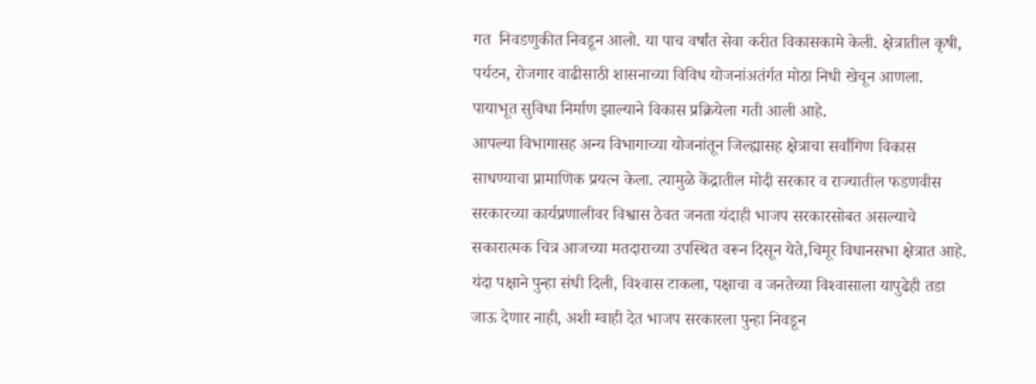गत  निवडणुकीत निवडून आलो. या पाच वर्षांत सेवा करीत विकासकामे केली. क्षेत्रातील कृषी, पर्यटन, रोजगार वाढीसाठी शासनाच्या विविध योजनांअतंर्गत मोठा निधी खेचून आणला. पायाभूत सुविधा निर्माण झाल्याने विकास प्रक्रियेला गती आली आहे.
आपल्या विभागासह अन्य विभागाच्या योजनांतून जिल्ह्यासह क्षेत्राचा सर्वांगिण विकास साधण्याचा प्रामाणिक प्रयत्न केला. त्यामुळे केंद्रातील मोदी सरकार व राज्यातील फडणवीस सरकारच्या कार्यप्रणालीवर विश्वास ठेवत जनता यंदाही भाजप सरकारसोबत असल्याचे सकारात्मक चित्र आजच्या मतदाराच्या उपस्थित वरून दिसून येते,चिमूर विधानसभा क्षेत्रात आहे. यंदा पक्षाने पुन्हा संधी दिली, विश्‍वास टाकला, पक्षाचा व जनतेच्या विश्‍वासाला यापुढेही तडा जाऊ देणार नाही, अशी ग्वाही देत भाजप सरकारला पुन्हा निवडून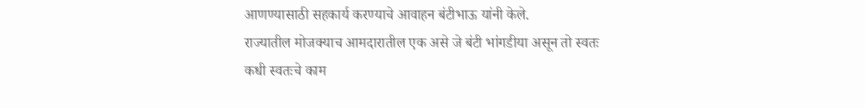आणण्यासाठी सहकार्य करण्याचे आवाहन बंटीभाऊ यांनी केले.
राज्यातील मोजक्याच आमदारातील एक असे जे बंटी भांगडीया असून तो स्वतः कधी स्वतःचे काम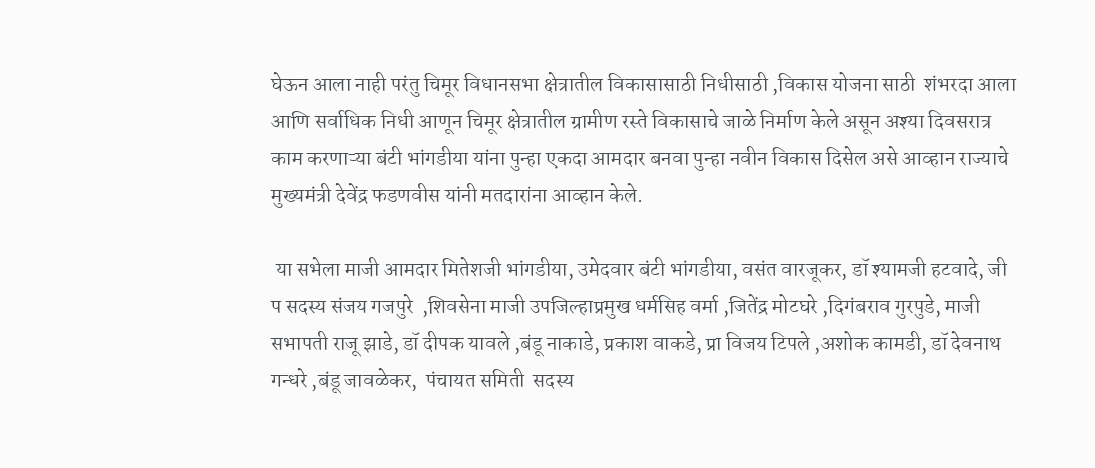घेऊन आला नाही परंतु चिमूर विधानसभा क्षेत्रातील विकासासाठी निधीसाठी ,विकास योजना साठी  शंभरदा आला आणि सर्वाधिक निधी आणून चिमूर क्षेत्रातील ग्रामीण रस्ते विकासाचे जाळे निर्माण केले असून अश्या दिवसरात्र काम करणाऱ्या बंटी भांगडीया यांना पुन्हा एकदा आमदार बनवा पुन्हा नवीन विकास दिसेल असे आव्हान राज्याचे मुख्यमंत्री देवेंद्र फडणवीस यांनी मतदारांना आव्हान केले.

 या सभेला माजी आमदार मितेशजी भांगडीया, उमेदवार बंटी भांगडीया, वसंत वारजूकर, डॉ श्यामजी हटवादे, जी प सदस्य संजय गजपुरे  ,शिवसेना माजी उपजिल्हाप्रमुख धर्मसिह वर्मा ,जितेंद्र मोटघरे ,दिगंबराव गुरपुडे, माजी सभापती राजू झाडे, डॉ दीपक यावले ,बंडू नाकाडे, प्रकाश वाकडे, प्रा विजय टिपले ,अशोक कामडी, डॉ देवनाथ गन्धरे ,बंडू जावळेकर,  पंचायत समिती  सदस्य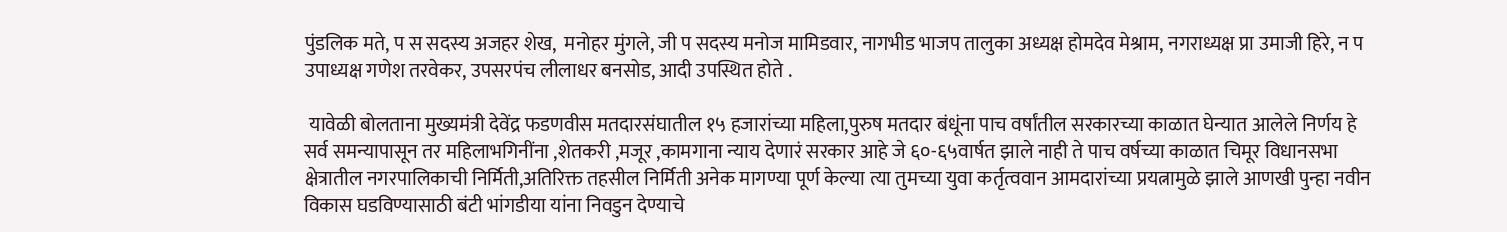पुंडलिक मते, प स सदस्य अजहर शेख,  मनोहर मुंगले, जी प सदस्य मनोज मामिडवार, नागभीड भाजप तालुका अध्यक्ष होमदेव मेश्राम, नगराध्यक्ष प्रा उमाजी हिरे, न प उपाध्यक्ष गणेश तरवेकर, उपसरपंच लीलाधर बनसोड, आदी उपस्थित होते .

 यावेळी बोलताना मुख्यमंत्री देवेंद्र फडणवीस मतदारसंघातील १५ हजारांच्या महिला,पुरुष मतदार बंधूंना पाच वर्षांतील सरकारच्या काळात घेन्यात आलेले निर्णय हे सर्व समन्यापासून तर महिलाभगिनींना ,शेतकरी ,मजूर ,कामगाना न्याय देणारं सरकार आहे जे ६०-६५वार्षत झाले नाही ते पाच वर्षच्या काळात चिमूर विधानसभा क्षेत्रातील नगरपालिकाची निर्मिती,अतिरिक्त तहसील निर्मिती अनेक मागण्या पूर्ण केल्या त्या तुमच्या युवा कर्तृत्ववान आमदारांच्या प्रयत्नामुळे झाले आणखी पुन्हा नवीन विकास घडविण्यासाठी बंटी भांगडीया यांना निवडुन देण्याचे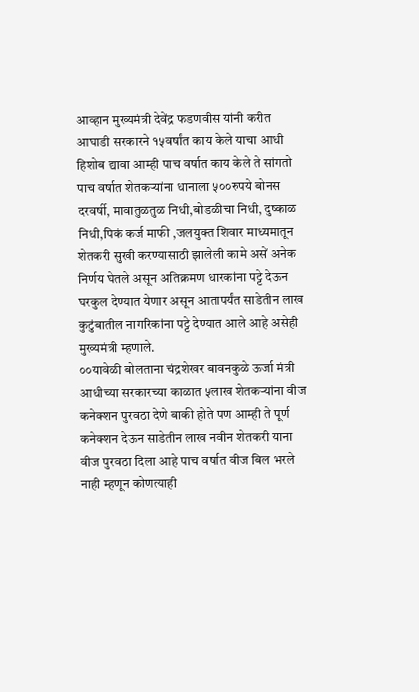आव्हान मुख्यमंत्री देवेंद्र फडणवीस यांनी करीत आघाडी सरकारने १५वर्षांत काय केले याचा आधी हिशोब द्यावा आम्ही पाच वर्षात काय केले ते सांगतो पाच वर्षात शेतकऱ्यांना धानाला ५००रुपये बोनस दरवर्षी, मावातुळतुळ निधी,बोडळीचा निधी, दुष्काळ निधी,पिकं कर्ज माफी ,जलयुक्त शिवार माध्यमातून शेतकरी सुखी करण्यासाठी झालेली कामे असें अनेक निर्णय घेतले असून अतिक्रमण धारकांना पट्टे देऊन घरकुल देण्यात येणार असून आतापर्यंत साडेतीन लाख कुटुंबातील नागरिकांना पट्टे देण्यात आले आहे असेही मुख्यमंत्री म्हणाले.
००यावेळी बोलताना चंद्रशेखर बावनकुळे ऊर्जा मंत्री आधीच्या सरकारच्या काळात ५लाख शेतकऱ्यांना वीज कनेक्शन पुरवठा देणे बाकी होते पण आम्ही ते पूर्ण कनेक्शन देऊन साडेतीन लाख नवीन शेतकरी याना वीज पुरवठा दिला आहे पाच वर्षात वीज बिल भरले नाही म्हणून कोणत्याही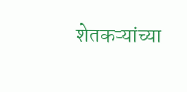शेतकऱ्यांच्या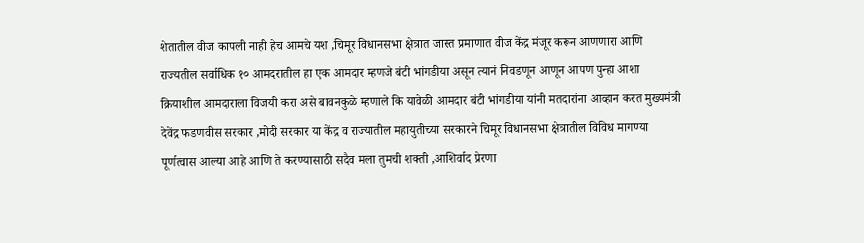शेतातील वीज कापली नाही हेच आमचे यश ,चिमूर विधानसभा क्षेत्रात जास्त प्रमाणात वीज केंद्र मंजूर करून आणणारा आणि राज्यतील सर्वाधिक १० आमदरातील हा एक आमदार म्हणजे बंटी भांगडीया असून त्यानं निवडणून आणून आपण पुन्हा आशा क्रियाशील आमदाराला विजयी करा असे बावनकुळे म्हणाले कि यावेळी आमदार बंटी भांगडीया यांनी मतदारांना आव्हान करत मुख्यमंत्री देवेंद्र फडणवीस सरकार ,मोदी सरकार या केंद्र व राज्यातील महायुतीच्या सरकारने चिमूर विधानसभा क्षेत्रातील विविध मागण्या पूर्णत्वास आल्या आहे आणि ते करण्यासाठी सदैव मला तुमची शक्ती ,आशिर्वाद प्रेरणा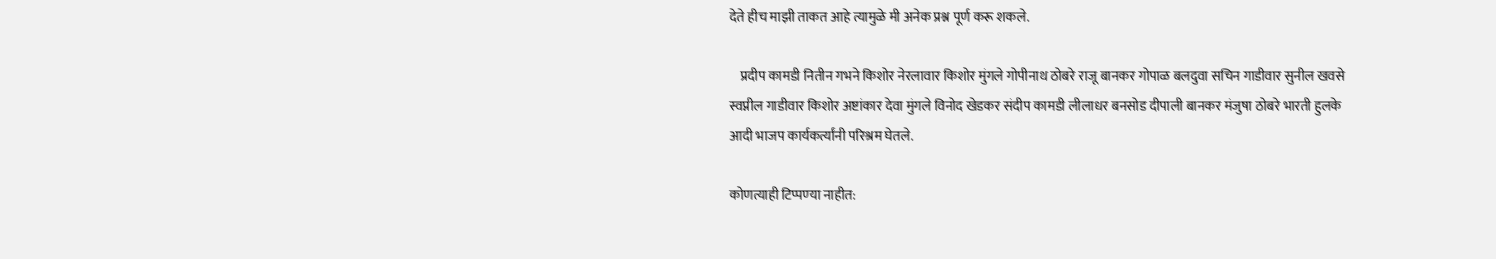देते हीच माझी ताकत आहे त्यामुळे मी अनेक प्रश्न पूर्ण करू शकले.

    प्रदीप कामडी नितीन गभने किशोर नेरलावार किशोर मुंगले गोपीनाथ ठोबरे राजू बानकर गोपाळ बलदुवा सचिन गाडीवार सुनील खवसे स्वप्नील गाडीवार किशोर अष्टांकार देवा मुंगले विनोद खेडकर संदीप कामडी लीलाधर बनसोड दीपाली बानकर मंजुषा ठोबरे भारती हुलके आदी भाजप कार्यकर्त्यांनी परिश्रम घेतले.

कोणत्याही टिप्पण्‍या नाहीत: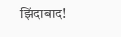झिंदाबाद!